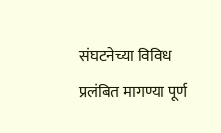संघटनेच्या विविध प्रलंबित मागण्या पूर्ण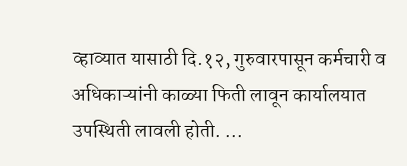व्हाव्यात यासाठी दि.१२, गुरुवारपासून कर्मचारी व अधिकाऱ्यांनी काळ्या फिती लावून कार्यालयात उपस्थिती लावली होती. ...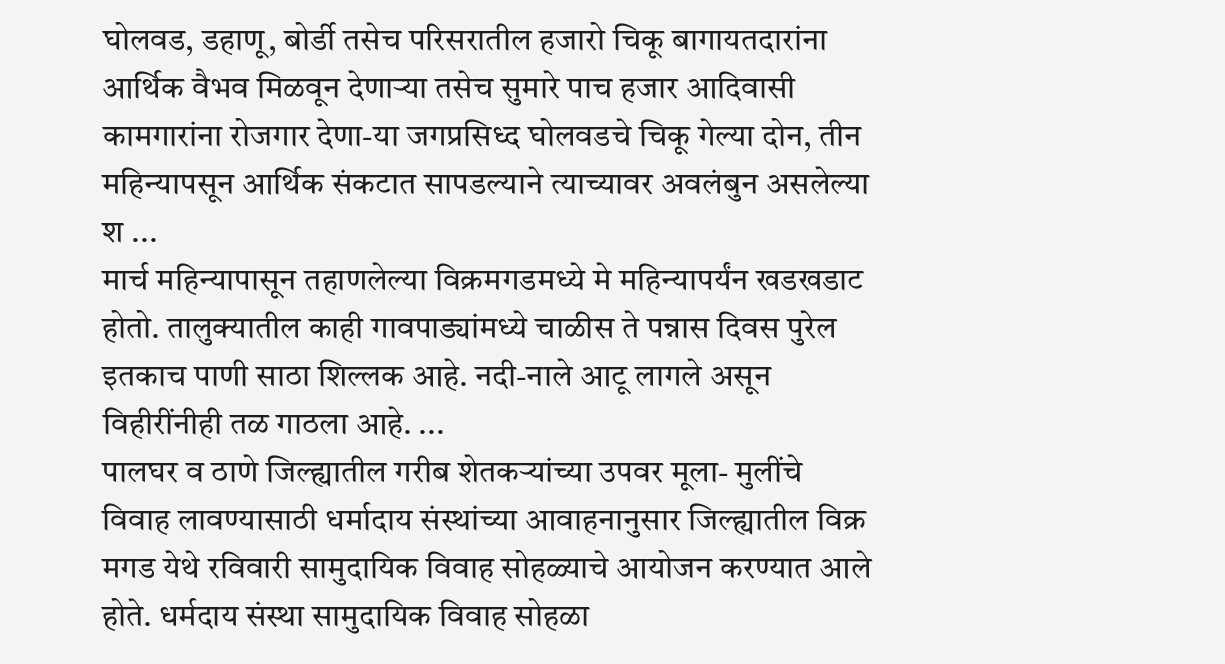घोलवड, डहाणू, बोर्डी तसेच परिसरातील हजारो चिकू बागायतदारांना आर्थिक वैभव मिळवून देणाऱ्या तसेच सुमारे पाच हजार आदिवासी कामगारांना रोजगार देणा-या जगप्रसिध्द घोलवडचे चिकू गेल्या दोन, तीन महिन्यापसून आर्थिक संकटात सापडल्याने त्याच्यावर अवलंबुन असलेल्या श ...
मार्च महिन्यापासून तहाणलेल्या विक्रमगडमध्ये मे महिन्यापर्यंन खडखडाट होतो. तालुक्यातील काही गावपाड्यांमध्ये चाळीस ते पन्नास दिवस पुरेल इतकाच पाणी साठा शिल्लक आहे. नदी-नाले आटू लागले असून विहीरींनीही तळ गाठला आहे. ...
पालघर व ठाणे जिल्ह्यातील गरीब शेतकऱ्यांच्या उपवर मूला- मुलींचे विवाह लावण्यासाठी धर्मादाय संस्थांच्या आवाहनानुसार जिल्ह्यातील विक्र मगड येथे रविवारी सामुदायिक विवाह सोहळ्याचे आयोजन करण्यात आले होते. धर्मदाय संस्था सामुदायिक विवाह सोहळा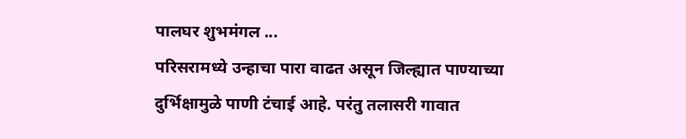पालघर शुभमंगल ...
परिसरामध्ये उन्हाचा पारा वाढत असून जिल्ह्यात पाण्याच्या दुर्भिक्षामुळे पाणी टंचाई आहे. परंतु तलासरी गावात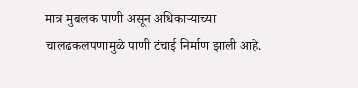मात्र मुबलक पाणी असून अधिकाऱ्याच्या चालढकलपणामुळे पाणी टंचाई निर्माण झाली आहे.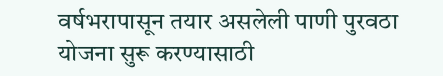वर्षभरापासून तयार असलेली पाणी पुरवठा योजना सुरू करण्यासाठी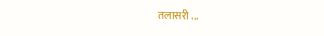तलासरी ...